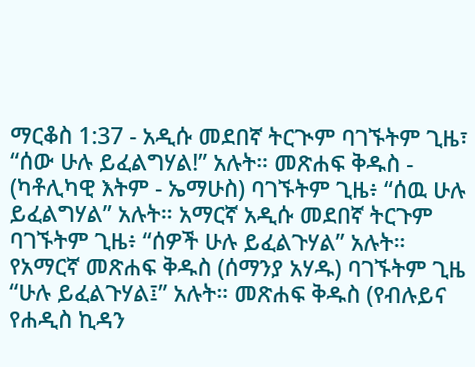ማርቆስ 1:37 - አዲሱ መደበኛ ትርጒም ባገኙትም ጊዜ፣ “ሰው ሁሉ ይፈልግሃል!” አሉት። መጽሐፍ ቅዱስ - (ካቶሊካዊ እትም - ኤማሁስ) ባገኙትም ጊዜ፥ “ሰዉ ሁሉ ይፈልግሃል” አሉት። አማርኛ አዲሱ መደበኛ ትርጉም ባገኙትም ጊዜ፥ “ሰዎች ሁሉ ይፈልጉሃል” አሉት። የአማርኛ መጽሐፍ ቅዱስ (ሰማንያ አሃዱ) ባገኙትም ጊዜ “ሁሉ ይፈልጉሃል፤” አሉት። መጽሐፍ ቅዱስ (የብሉይና የሐዲስ ኪዳን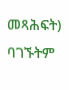መጻሕፍት) ባገኙትም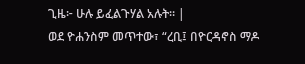ጊዜ፦ ሁሉ ይፈልጉሃል አሉት። |
ወደ ዮሐንስም መጥተው፣ “ረቢ፤ በዮርዳኖስ ማዶ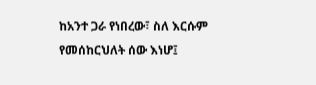ከአንተ ጋራ የነበረው፣ ስለ እርሱም የመሰከርህለት ሰው እነሆ፤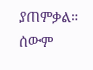ያጠምቃል። ሰውም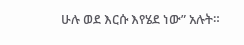ሁሉ ወደ እርሱ እየሄደ ነው” አሉት።